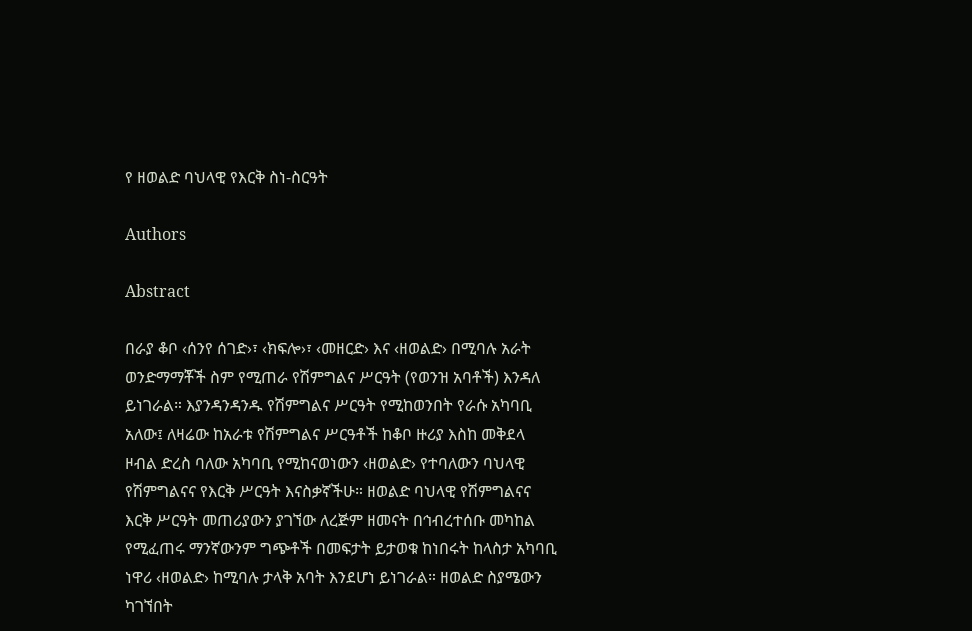የ ዘወልድ ባህላዊ የእርቅ ስነ-ስርዓት

Authors

Abstract

በራያ ቆቦ ‹ሰንየ ሰገድ›፣ ‹ክፍሎ›፣ ‹መዘርድ› እና ‹ዘወልድ› በሚባሉ አራት ወንድማማቾች ስም የሚጠራ የሽምግልና ሥርዓት (የወንዝ አባቶች) እንዳለ ይነገራል። እያንዳንዳንዱ የሽምግልና ሥርዓት የሚከወንበት የራሱ አካባቢ አለው፤ ለዛሬው ከአራቱ የሽምግልና ሥርዓቶች ከቆቦ ዙሪያ እስከ መቅደላ ዞብል ድረስ ባለው አካባቢ የሚከናወነውን ‹ዘወልድ› የተባለውን ባህላዊ የሽምግልናና የእርቅ ሥርዓት እናስቃኛችሁ። ዘወልድ ባህላዊ የሽምግልናና እርቅ ሥርዓት መጠሪያውን ያገኘው ለረጅም ዘመናት በኅብረተሰቡ መካከል የሚፈጠሩ ማንኛውንም ግጭቶች በመፍታት ይታወቁ ከነበሩት ከላስታ አካባቢ ነዋሪ ‹ዘወልድ› ከሚባሉ ታላቅ አባት እንደሆነ ይነገራል። ዘወልድ ስያሜውን ካገኘበት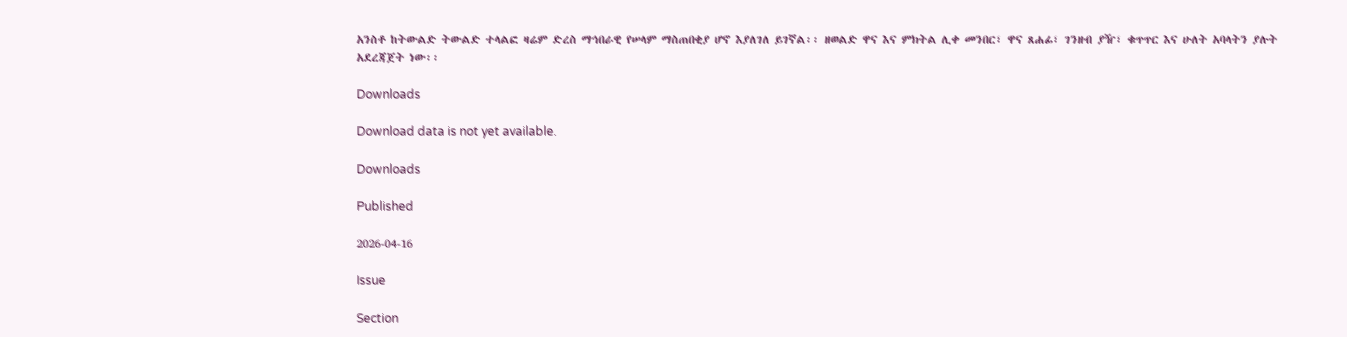አንስቶ ከትውልድ ትውልድ ተላልፎ ዛሬም ድረስ ማኅበራዊ የሠላም ማስጠበቂያ ሆኖ እያለገለ ይገኛል፡፡ ዘወልድ ዋና እና ምክትል ሊቀ መንበር፣ ዋና ጸሐፊ፣ ገንዘብ ያዥ፣ ቁጥጥር እና ሁለት አባላትን ያሉት አደረጃጀት ነው፡፡

Downloads

Download data is not yet available.

Downloads

Published

2026-04-16

Issue

Section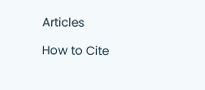Articles

How to Cite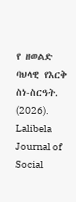የ ዘወልድ ባህላዊ የእርቅ ስነ-ስርዓት. (2026). Lalibela Journal of Social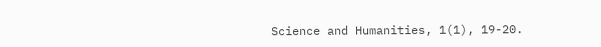Science and Humanities, 1(1), 19-20.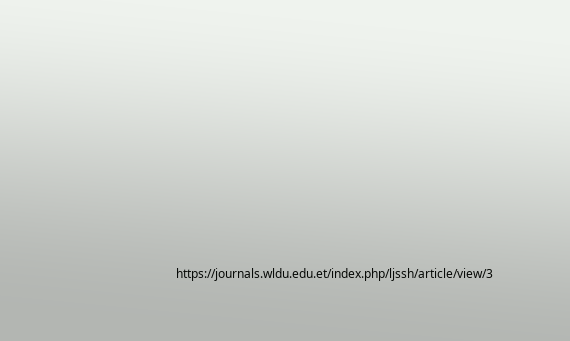https://journals.wldu.edu.et/index.php/ljssh/article/view/3